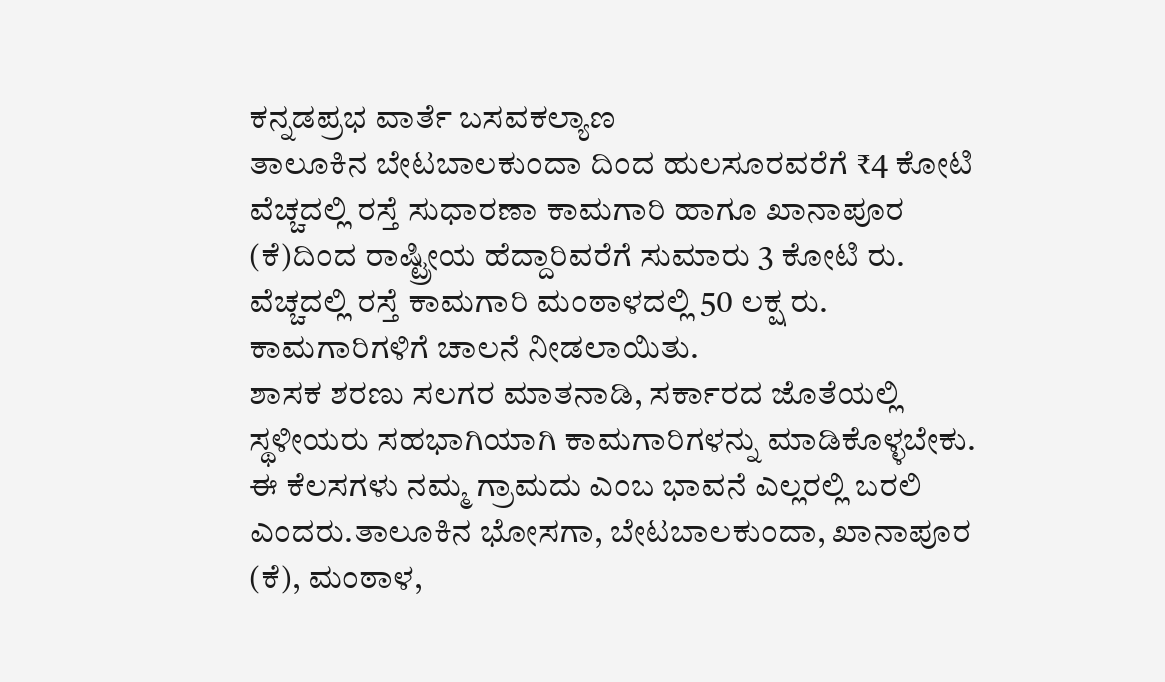ಕನ್ನಡಪ್ರಭ ವಾರ್ತೆ ಬಸವಕಲ್ಯಾಣ
ತಾಲೂಕಿನ ಬೇಟಬಾಲಕುಂದಾ ದಿಂದ ಹುಲಸೂರವರೆಗೆ ₹4 ಕೋಟಿ ವೆಚ್ಚದಲ್ಲಿ ರಸ್ತೆ ಸುಧಾರಣಾ ಕಾಮಗಾರಿ ಹಾಗೂ ಖಾನಾಪೂರ (ಕೆ)ದಿಂದ ರಾಷ್ಟ್ರೀಯ ಹೆದ್ದಾರಿವರೆಗೆ ಸುಮಾರು 3 ಕೋಟಿ ರು. ವೆಚ್ಚದಲ್ಲಿ ರಸ್ತೆ ಕಾಮಗಾರಿ ಮಂಠಾಳದಲ್ಲಿ 50 ಲಕ್ಷ ರು. ಕಾಮಗಾರಿಗಳಿಗೆ ಚಾಲನೆ ನೀಡಲಾಯಿತು.
ಶಾಸಕ ಶರಣು ಸಲಗರ ಮಾತನಾಡಿ, ಸರ್ಕಾರದ ಜೊತೆಯಲ್ಲಿ ಸ್ಥಳೀಯರು ಸಹಭಾಗಿಯಾಗಿ ಕಾಮಗಾರಿಗಳನ್ನು ಮಾಡಿಕೊಳ್ಳಬೇಕು. ಈ ಕೆಲಸಗಳು ನಮ್ಮ ಗ್ರಾಮದು ಎಂಬ ಭಾವನೆ ಎಲ್ಲರಲ್ಲಿ ಬರಲಿ ಎಂದರು.ತಾಲೂಕಿನ ಭೋಸಗಾ, ಬೇಟಬಾಲಕುಂದಾ, ಖಾನಾಪೂರ (ಕೆ), ಮಂಠಾಳ,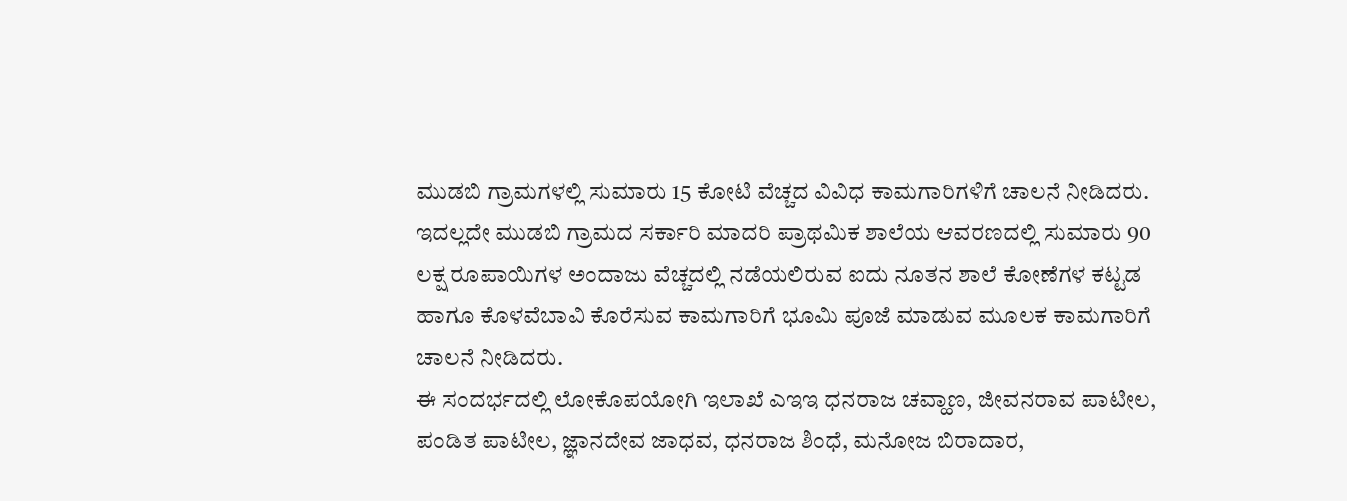ಮುಡಬಿ ಗ್ರಾಮಗಳಲ್ಲಿ ಸುಮಾರು 15 ಕೋಟಿ ವೆಚ್ಚದ ವಿವಿಧ ಕಾಮಗಾರಿಗಳಿಗೆ ಚಾಲನೆ ನೀಡಿದರು.
ಇದಲ್ಲದೇ ಮುಡಬಿ ಗ್ರಾಮದ ಸರ್ಕಾರಿ ಮಾದರಿ ಪ್ರಾಥಮಿಕ ಶಾಲೆಯ ಆವರಣದಲ್ಲಿ ಸುಮಾರು 90 ಲಕ್ಷ ರೂಪಾಯಿಗಳ ಅಂದಾಜು ವೆಚ್ಚದಲ್ಲಿ ನಡೆಯಲಿರುವ ಐದು ನೂತನ ಶಾಲೆ ಕೋಣೆಗಳ ಕಟ್ಟಡ ಹಾಗೂ ಕೊಳವೆಬಾವಿ ಕೊರೆಸುವ ಕಾಮಗಾರಿಗೆ ಭೂಮಿ ಪೂಜೆ ಮಾಡುವ ಮೂಲಕ ಕಾಮಗಾರಿಗೆ ಚಾಲನೆ ನೀಡಿದರು.
ಈ ಸಂದರ್ಭದಲ್ಲಿ ಲೋಕೊಪಯೋಗಿ ಇಲಾಖೆ ಎಇಇ ಧನರಾಜ ಚವ್ಹಾಣ, ಜೀವನರಾವ ಪಾಟೀಲ, ಪಂಡಿತ ಪಾಟೀಲ, ಜ್ಞಾನದೇವ ಜಾಧವ, ಧನರಾಜ ಶಿಂಧೆ, ಮನೋಜ ಬಿರಾದಾರ,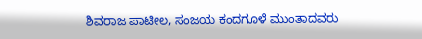ಶಿವರಾಜ ಪಾಟೀಲ, ಸಂಜಯ ಕಂದಗೂಳೆ ಮುಂತಾದವರು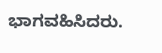ಭಾಗವಹಿಸಿದರು.